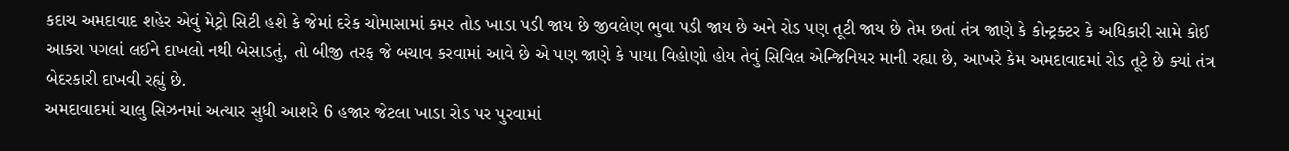કદાચ અમદાવાદ શહેર એવું મેટ્રો સિટી હશે કે જેમાં દરેક ચોમાસામાં કમર તોડ ખાડા પડી જાય છે જીવલેણ ભુવા પડી જાય છે અને રોડ પણ તૂટી જાય છે તેમ છતાં તંત્ર જાણે કે કોન્ટ્રક્ટર કે અધિકારી સામે કોઈ આકરા પગલાં લઈને દાખલો નથી બેસાડતું, તો બીજી તરફ જે બચાવ કરવામાં આવે છે એ પણ જાણે કે પાયા વિહોણો હોય તેવું સિવિલ એન્જિનિયર માની રહ્યા છે, આખરે કેમ અમદાવાદમાં રોડ તૂટે છે ક્યાં તંત્ર બેદરકારી દાખવી રહ્યું છે.
અમદાવાદમાં ચાલુ સિઝનમાં અત્યાર સુધી આશરે 6 હજાર જેટલા ખાડા રોડ પર પુરવામાં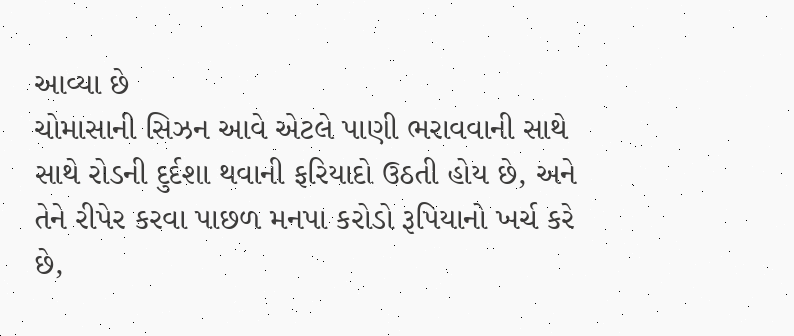આવ્યા છે
ચોમાસાની સિઝન આવે એટલે પાણી ભરાવવાની સાથે સાથે રોડની દુર્દશા થવાની ફરિયાદો ઉઠતી હોય છે, અને તેને રીપેર કરવા પાછળ મનપા કરોડો રૂપિયાનો ખર્ચ કરે છે,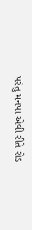પરંતુ મનપા એવી રીતે રોડ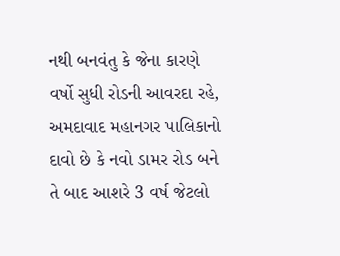નથી બનવંતુ કે જેના કારણે વર્ષો સુધી રોડની આવરદા રહે, અમદાવાદ મહાનગર પાલિકાનો દાવો છે કે નવો ડામર રોડ બને તે બાદ આશરે 3 વર્ષ જેટલો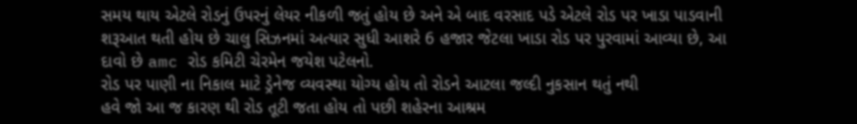સમય થાય એટલે રોડનું ઉપરનું લેયર નીકળી જતું હોય છે અને એ બાદ વરસાદ પડે એટલે રોડ પર ખાડા પાડવાની શરૂઆત થતી હોય છે ચાલુ સિઝનમાં અત્યાર સુધી આશરે 6 હજાર જેટલા ખાડા રોડ પર પુરવામાં આવ્યા છે, આ દાવો છે amc રોડ કમિટી ચેરમેન જયેશ પટેલનો.
રોડ પર પાણી ના નિકાલ માટે ડ્રેનેજ વ્યવસ્થા યોગ્ય હોય તો રોડને આટલા જલ્દી નુકસાન થતું નથી
હવે જો આ જ કારણ થી રોડ તૂટી જતા હોય તો પછી શહેરના આશ્રમ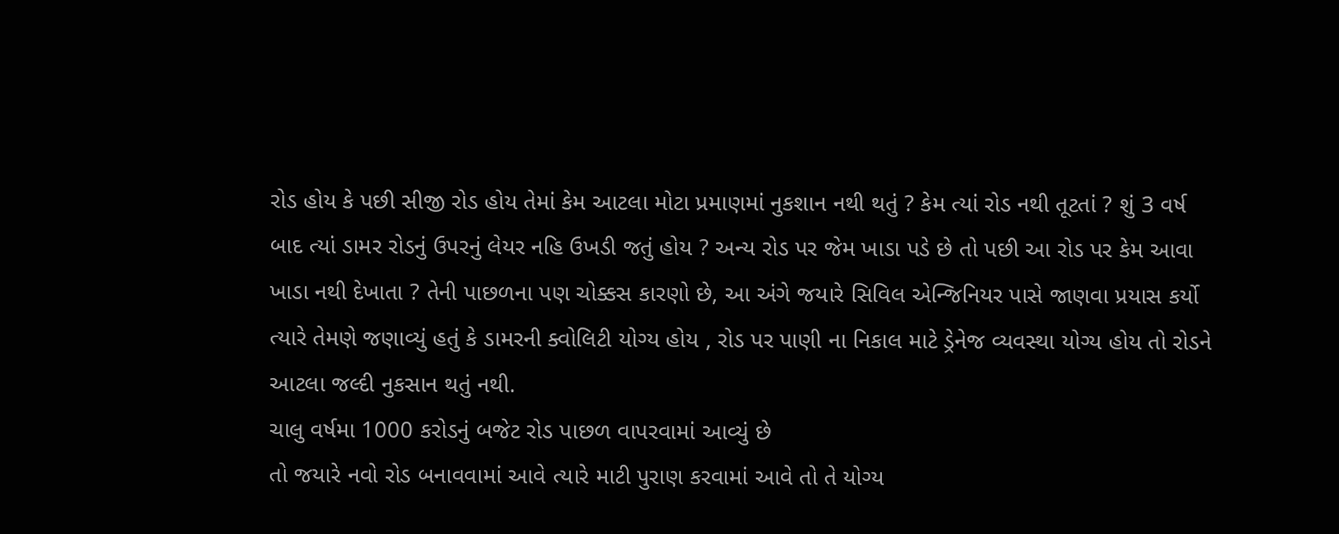રોડ હોય કે પછી સીજી રોડ હોય તેમાં કેમ આટલા મોટા પ્રમાણમાં નુકશાન નથી થતું ? કેમ ત્યાં રોડ નથી તૂટતાં ? શું 3 વર્ષ બાદ ત્યાં ડામર રોડનું ઉપરનું લેયર નહિ ઉખડી જતું હોય ? અન્ય રોડ પર જેમ ખાડા પડે છે તો પછી આ રોડ પર કેમ આવા ખાડા નથી દેખાતા ? તેની પાછળના પણ ચોક્કસ કારણો છે, આ અંગે જયારે સિવિલ એન્જિનિયર પાસે જાણવા પ્રયાસ કર્યો ત્યારે તેમણે જણાવ્યું હતું કે ડામરની ક્વોલિટી યોગ્ય હોય , રોડ પર પાણી ના નિકાલ માટે ડ્રેનેજ વ્યવસ્થા યોગ્ય હોય તો રોડને આટલા જલ્દી નુકસાન થતું નથી.
ચાલુ વર્ષમા 1000 કરોડનું બજેટ રોડ પાછળ વાપરવામાં આવ્યું છે
તો જયારે નવો રોડ બનાવવામાં આવે ત્યારે માટી પુરાણ કરવામાં આવે તો તે યોગ્ય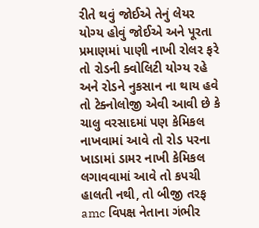રીતે થવું જોઈએ તેનું લેયર યોગ્ય હોવું જોઈએ અને પૂરતા પ્રમાણમાં પાણી નાખી રોલર ફરે તો રોડની ક્વોલિટી યોગ્ય રહે અને રોડને નુકસાન ના થાય હવે તો ટેક્નોલોજી એવી આવી છે કે ચાલુ વરસાદમાં પણ કેમિકલ નાખવામાં આવે તો રોડ પરના ખાડામાં ડામર નાખી કેમિકલ લગાવવામાં આવે તો કપચી હાલતી નથી, તો બીજી તરફ amc વિપક્ષ નેતાના ગંભીર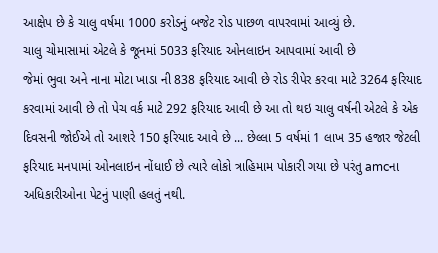આક્ષેપ છે કે ચાલુ વર્ષમા 1000 કરોડનું બજેટ રોડ પાછળ વાપરવામાં આવ્યું છે.
ચાલુ ચોમાસામાં એટલે કે જૂનમાં 5033 ફરિયાદ ઓનલાઇન આપવામાં આવી છે
જેમાં ભુવા અને નાના મોટા ખાડા ની 838 ફરિયાદ આવી છે રોડ રીપેર કરવા માટે 3264 ફરિયાદ કરવામાં આવી છે તો પેચ વર્ક માટે 292 ફરિયાદ આવી છે આ તો થઇ ચાલુ વર્ષની એટલે કે એક દિવસની જોઈએ તો આશરે 150 ફરિયાદ આવે છે ... છેલ્લા 5 વર્ષમાં 1 લાખ 35 હજાર જેટલી ફરિયાદ મનપામાં ઓનલાઇન નોંધાઈ છે ત્યારે લોકો ત્રાહિમામ પોકારી ગયા છે પરંતુ amcના અધિકારીઓના પેટનું પાણી હલતું નથી.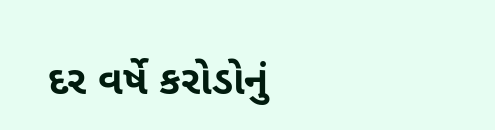દર વર્ષે કરોડોનું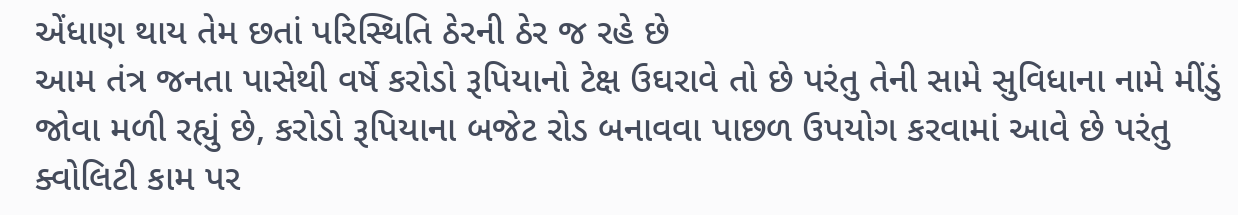એંધાણ થાય તેમ છતાં પરિસ્થિતિ ઠેરની ઠેર જ રહે છે
આમ તંત્ર જનતા પાસેથી વર્ષે કરોડો રૂપિયાનો ટેક્ષ ઉઘરાવે તો છે પરંતુ તેની સામે સુવિધાના નામે મીંડું જોવા મળી રહ્યું છે, કરોડો રૂપિયાના બજેટ રોડ બનાવવા પાછળ ઉપયોગ કરવામાં આવે છે પરંતુ ક્વોલિટી કામ પર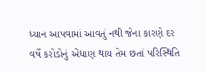ધ્યાન આપવામાં આવતું નથી જેના કારણે દર વર્ષે કરોડોનું એંધાણ થાય તેમ છતાં પરિસ્થિતિ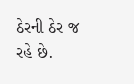ઠેરની ઠેર જ રહે છે.